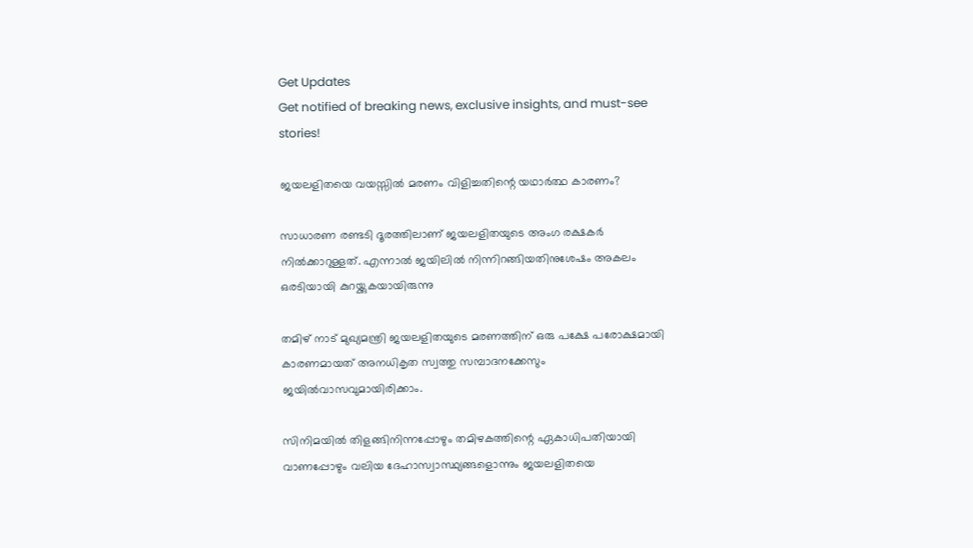Get Updates
Get notified of breaking news, exclusive insights, and must-see stories!

ജയലളിതയെ വയസ്സില്‍ മരണം വിളിച്ചതിന്റെ യഥാര്‍ത്ഥ കാരണം?

സാധാരണ രണ്ടടി ദൂരത്തിലാണ് ജയലളിതയുടെ അംഗ രക്ഷകര്‍ നില്‍ക്കാറുള്ളത്. എന്നാല്‍ ജയിലില്‍ നിന്നിറങ്ങിയതിനുശേഷം അകലം ഒരടിയായി കുറയ്ക്കുകയായിരുന്നു

തമിഴ് നാട് മുഖ്യമന്ത്രി ജയലളിതയുടെ മരണത്തിന് ഒരു പക്ഷേ പരോക്ഷമായി കാരണമായത് അനധികൃത സ്വത്തു സമ്പാദനക്കേസും ജയില്‍വാസവുമായിരിക്കാം.

സിനിമയില്‍ തിളങ്ങിനിന്നപ്പോഴും തമിഴകത്തിന്റെ ഏകാധിപതിയായി വാണപ്പോഴും വലിയ ദേഹാസ്വാസ്ഥ്യങ്ങളൊന്നും ജയലളിതയെ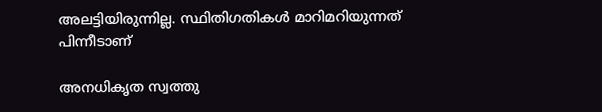അലട്ടിയിരുന്നില്ല. സ്ഥിതിഗതികള്‍ മാറിമറിയുന്നത് പിന്നീടാണ്

അനധികൃത സ്വത്തു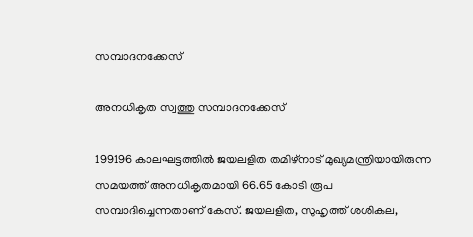സമ്പാദനക്കേസ്

അനധികൃത സ്വത്തു സമ്പാദനക്കേസ്

199196 കാലഘട്ടത്തില്‍ ജയലളിത തമിഴ്‌നാട് മുഖ്യമന്ത്രിയായിരുന്ന സമയത്ത് അനധികൃതമായി 66.65 കോടി രൂപ സമ്പാദിച്ചെന്നതാണ് കേസ്. ജയലളിത, സുഹൃത്ത് ശശികല,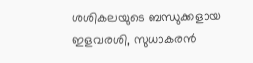ശശികലയുടെ ബന്ധുക്കളായ ഇളവരശി, സുധാകരന്‍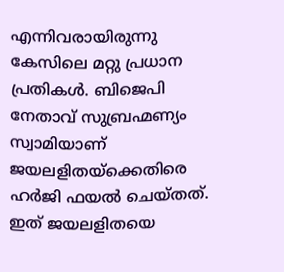എന്നിവരായിരുന്നു കേസിലെ മറ്റു പ്രധാന പ്രതികള്‍. ബിജെപി നേതാവ് സുബ്രഹ്മണ്യം സ്വാമിയാണ് ജയലളിതയ്‌ക്കെതിരെ ഹര്‍ജി ഫയല്‍ ചെയ്തത്. ഇത് ജയലളിതയെ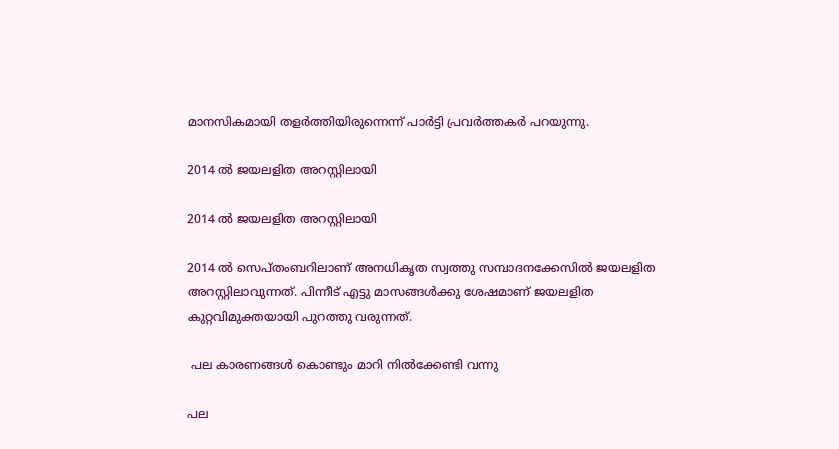മാനസികമായി തളര്‍ത്തിയിരുന്നെന്ന് പാര്‍ട്ടി പ്രവര്‍ത്തകര്‍ പറയുന്നു.

2014 ല്‍ ജയലളിത അറസ്റ്റിലായി

2014 ല്‍ ജയലളിത അറസ്റ്റിലായി

2014 ല്‍ സെപ്തംബറിലാണ് അനധികൃത സ്വത്തു സമ്പാദനക്കേസില്‍ ജയലളിത അറസ്റ്റിലാവുന്നത്. പിന്നീട് എട്ടു മാസങ്ങള്‍ക്കു ശേഷമാണ് ജയലളിത കുറ്റവിമുക്തയായി പുറത്തു വരുന്നത്.

 പല കാരണങ്ങള്‍ കൊണ്ടും മാറി നില്‍ക്കേണ്ടി വന്നു

പല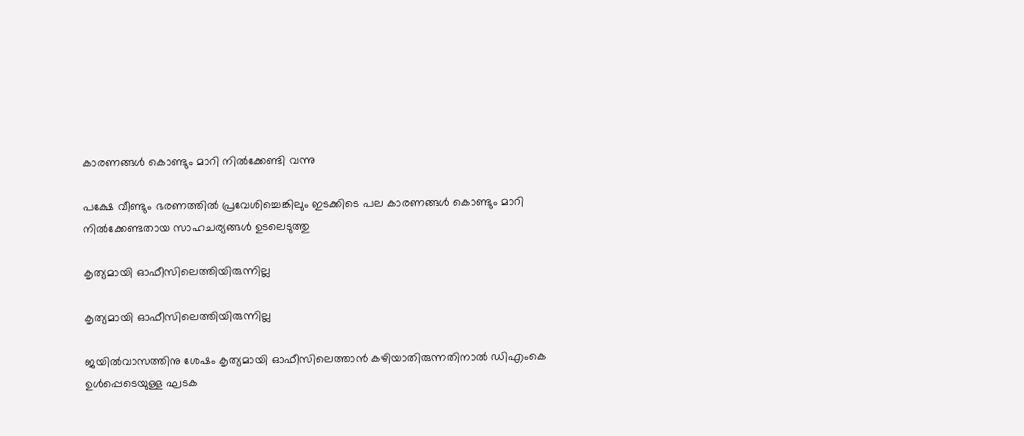കാരണങ്ങള്‍ കൊണ്ടും മാറി നില്‍ക്കേണ്ടി വന്നു

പക്ഷേ വീണ്ടും ഭരണത്തില്‍ പ്രവേശിച്ചെങ്കിലും ഇടക്കിടെ പല കാരണങ്ങള്‍ കൊണ്ടും മാറി നില്‍ക്കേണ്ടതായ സാഹചര്യങ്ങള്‍ ഉടലെടുത്തു

കൃത്യമായി ഓഫീസിലെത്തിയിരുന്നില്ല

കൃത്യമായി ഓഫീസിലെത്തിയിരുന്നില്ല

ജയില്‍വാസത്തിനു ശേഷം കൃത്യമായി ഓഫീസിലെത്താന്‍ കഴിയാതിരുന്നതിനാല്‍ ഡിഎംകെ ഉള്‍പ്പെടെയുള്ള ഘടക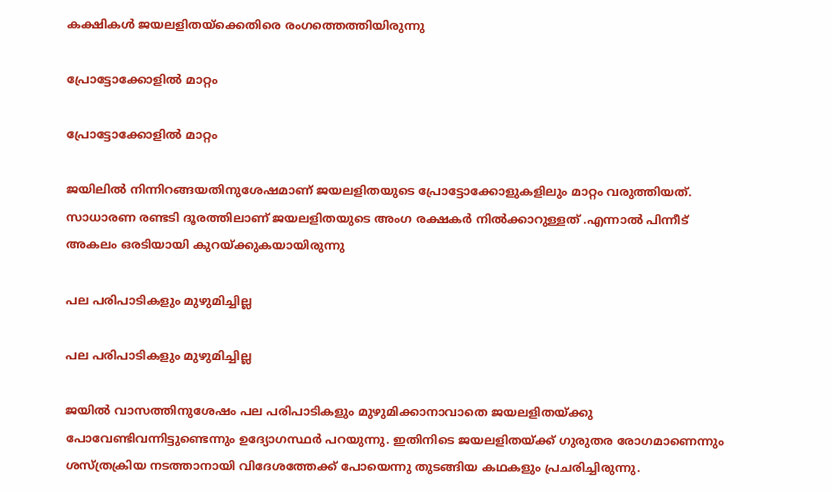കക്ഷികള്‍ ജയലളിതയ്‌ക്കെതിരെ രംഗത്തെത്തിയിരുന്നു

പ്രോട്ടോക്കോളില്‍ മാറ്റം

പ്രോട്ടോക്കോളില്‍ മാറ്റം

ജയിലില്‍ നിന്നിറങ്ങയതിനുശേഷമാണ് ജയലളിതയുടെ പ്രോട്ടോക്കോളുകളിലും മാറ്റം വരുത്തിയത്. സാധാരണ രണ്ടടി ദൂരത്തിലാണ് ജയലളിതയുടെ അംഗ രക്ഷകര്‍ നില്‍ക്കാറുള്ളത് .എന്നാല്‍ പിന്നീട് അകലം ഒരടിയായി കുറയ്ക്കുകയായിരുന്നു

പല പരിപാടികളും മുഴുമിച്ചില്ല

പല പരിപാടികളും മുഴുമിച്ചില്ല

ജയില്‍ വാസത്തിനുശേഷം പല പരിപാടികളും മുഴുമിക്കാനാവാതെ ജയലളിതയ്ക്കു പോവേണ്ടിവന്നിട്ടുണ്ടെന്നും ഉദ്യോഗസ്ഥര്‍ പറയുന്നു. ഇതിനിടെ ജയലളിതയ്ക്ക് ഗുരുതര രോഗമാണെന്നും ശസ്ത്രക്രിയ നടത്താനായി വിദേശത്തേക്ക് പോയെന്നു തുടങ്ങിയ കഥകളും പ്രചരിച്ചിരുന്നു.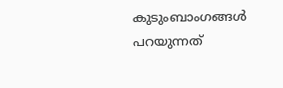കുടുംബാംഗങ്ങള്‍ പറയുന്നത്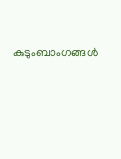കുടുംബാംഗങ്ങള്‍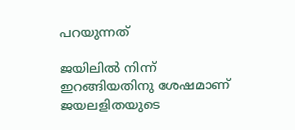പറയുന്നത്

ജയിലില്‍ നിന്ന് ഇറങ്ങിയതിനു ശേഷമാണ് ജയലളിതയുടെ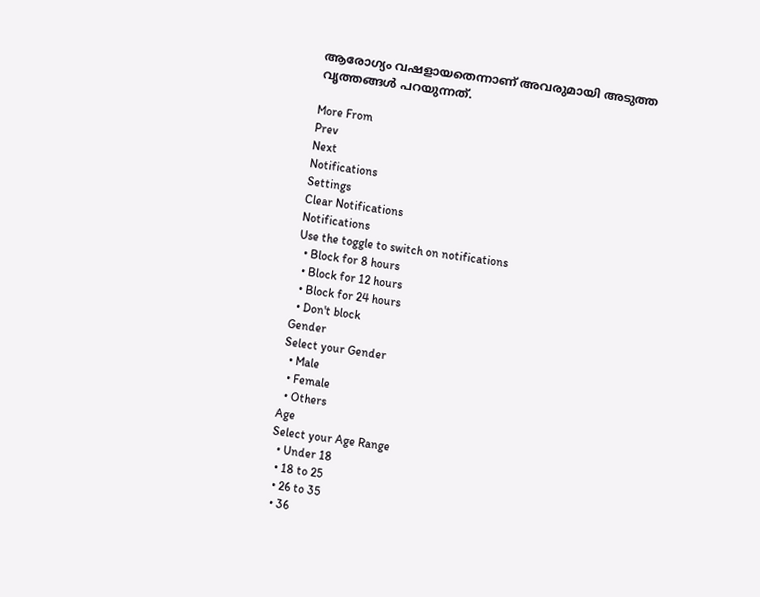ആരോഗ്യം വഷളായതെന്നാണ് അവരുമായി അടുത്ത വൃത്തങ്ങള്‍ പറയുന്നത്.

More From
Prev
Next
Notifications
Settings
Clear Notifications
Notifications
Use the toggle to switch on notifications
  • Block for 8 hours
  • Block for 12 hours
  • Block for 24 hours
  • Don't block
Gender
Select your Gender
  • Male
  • Female
  • Others
Age
Select your Age Range
  • Under 18
  • 18 to 25
  • 26 to 35
  • 36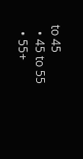to 45
  • 45 to 55
  • 55+